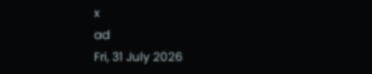x
ad
Fri, 31 July 2026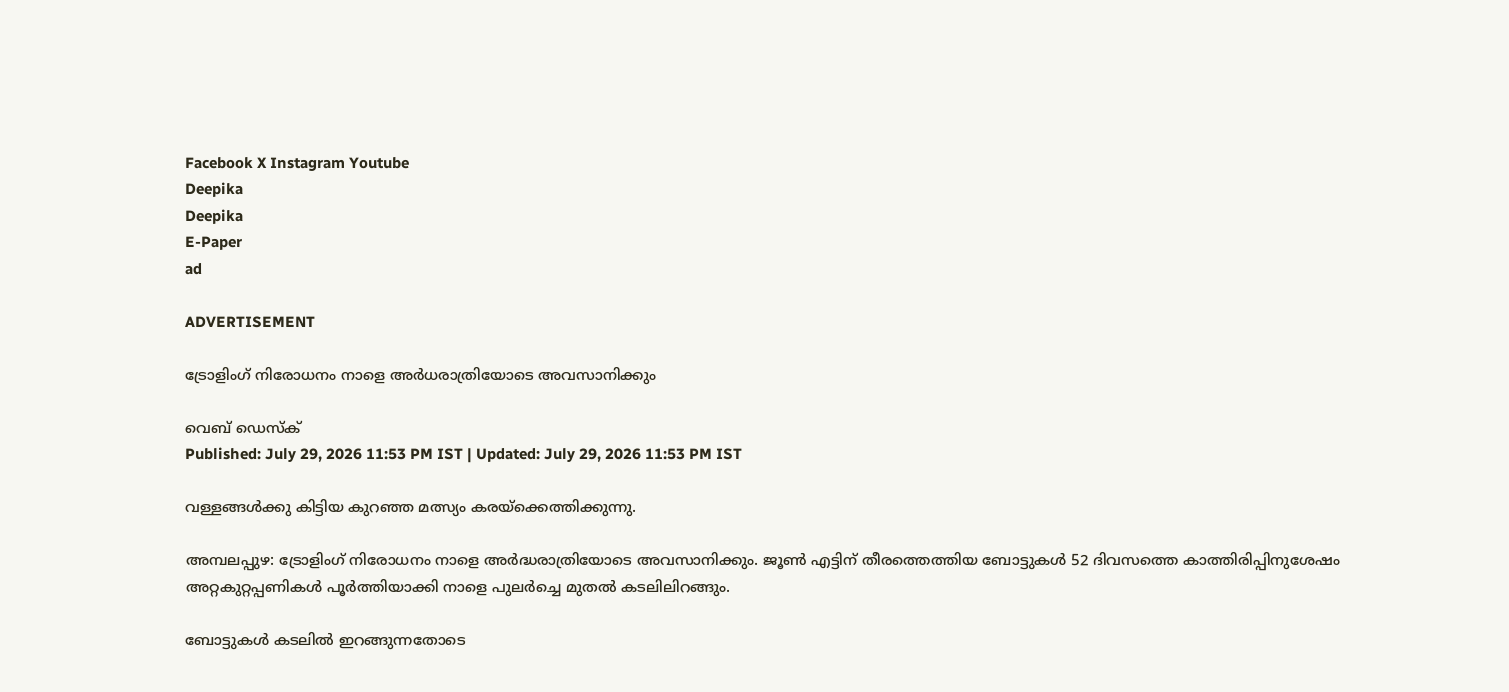Facebook X Instagram Youtube
Deepika
Deepika
E-Paper
ad

ADVERTISEMENT

ട്രോളിംഗ് നിരോധനം നാളെ അർധരാത്രിയോടെ അവസാനിക്കും

വെബ് ഡെസ്ക്
Published: July 29, 2026 11:53 PM IST | Updated: July 29, 2026 11:53 PM IST

വള്ളങ്ങൾക്കു കിട്ടിയ കുറഞ്ഞ മത്സ്യം കരയ്ക്കെത്തിക്കുന്നു.

അമ്പലപ്പുഴ: ട്രോളിംഗ് നിരോധനം നാളെ അർദ്ധരാത്രിയോടെ അവസാനിക്കും. ജൂൺ എട്ടിന് തീരത്തെത്തിയ ബോട്ടുകൾ 52 ദിവസത്തെ കാത്തിരിപ്പിനുശേഷം അറ്റകുറ്റപ്പണികൾ പൂർത്തിയാക്കി നാളെ പുലർച്ചെ മുതൽ കടലിലിറങ്ങും.

ബോട്ടുകള്‍ കടലില്‍ ഇറങ്ങുന്നതോടെ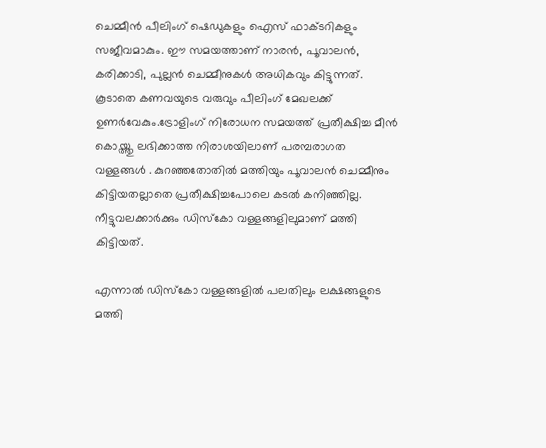ചെമ്മീന്‍ പീലിംഗ് ഷെഡുകളും ഐസ് ഫാക്ടറികളും സജീവമാകും. ഈ സമയത്താണ് നാരന്‍, പൂവാലന്‍, കരിക്കാടി, പുല്ലന്‍ ചെമ്മീനുകള്‍ അധികവും കിട്ടുന്നത്. കൂടാതെ കണവയുടെ വരുവും പീലിംഗ് മേഖലക്ക് ഉണര്‍വേകും.ട്രോളിംഗ് നിരോധന സമയത്ത് പ്രതീക്ഷിച്ച മീൻ കൊയ്ത്തു ലഭിക്കാത്ത നിരാശയിലാണ് പരമ്പരാഗത വള്ളങ്ങൾ . കുറഞ്ഞതോതില്‍ മത്തിയും പൂവാലന്‍ ചെമ്മീനും കിട്ടിയതല്ലാതെ പ്രതീക്ഷിച്ചപോലെ കടൽ കനിഞ്ഞില്ല. നീട്ടുവലക്കാര്‍ക്കും ഡിസ്കോ വള്ളങ്ങളിലുമാണ് മത്തി കിട്ടിയത്.

എന്നാല്‍ ഡിസ്കോ വള്ളങ്ങളില്‍ പലതിലും ലക്ഷങ്ങളുടെ മത്തി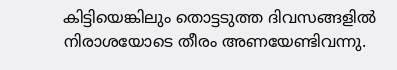കിട്ടിയെങ്കിലും തൊട്ടടുത്ത ദിവസങ്ങളിൽ നിരാശയോടെ തീരം അണയേണ്ടിവന്നു.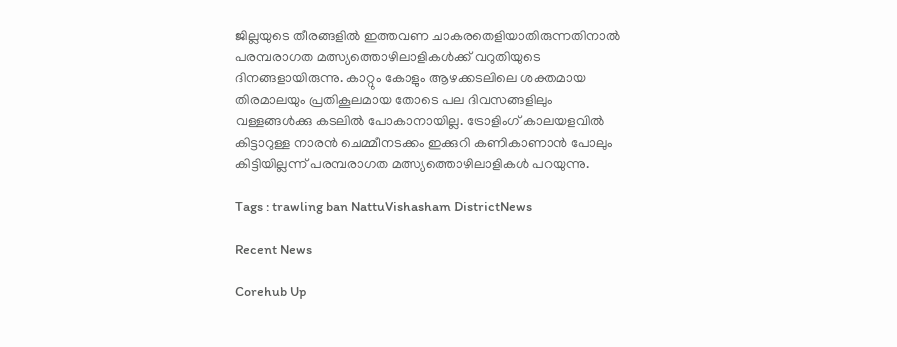ജില്ലയുടെ തീരങ്ങളില്‍ ഇത്തവണ ചാകരതെളിയാതിരുന്നതിനാൽ പരമ്പരാഗത മത്സ്യത്തൊഴിലാളികള്‍ക്ക് വറുതിയുടെ ദിനങ്ങളായിരുന്നു. കാറ്റും കോളും ആഴക്കടലിലെ ശക്തമായ തിരമാലയും പ്രതികൂലമായ തോടെ പല ദിവസങ്ങളിലും വള്ളങ്ങൾക്കു കടലിൽ പോകാനായില്ല. ട്രോളിംഗ് കാലയളവിൽ കിട്ടാറുള്ള നാരൻ ചെമ്മീനടക്കം ഇക്കുറി കണികാണാൻ പോലും കിട്ടിയില്ലന്ന് പരമ്പരാഗത മത്സ്യത്തൊഴിലാളികള്‍ പറയുന്നു.

Tags : trawling ban NattuVishasham DistrictNews

Recent News

Corehub Up